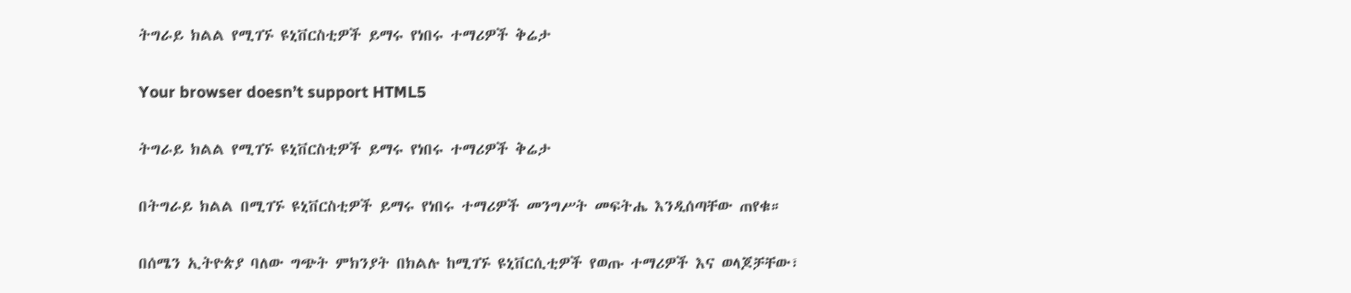ትግራይ ክልል የሚገኙ ዩኒቨርስቲዎች ይማሩ የነበሩ ተማሪዎች ቅሬታ

Your browser doesn’t support HTML5

ትግራይ ክልል የሚገኙ ዩኒቨርስቲዎች ይማሩ የነበሩ ተማሪዎች ቅሬታ

በትግራይ ክልል በሚገኙ ዩኒቨርስቲዎች ይማሩ የነበሩ ተማሪዎች መንግሥት መፍትሔ እንዲሰጣቸው ጠየቁ።

በሰሜን ኢትዮጵያ ባለው ግጭት ምክንያት በክልሉ ከሚገኙ ዩኒቨርሲቲዎች የወጡ ተማሪዎች እና ወላጆቻቸው፣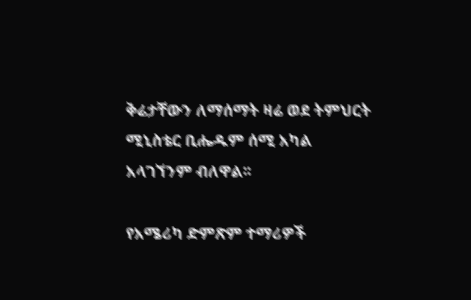ቅሬታቸውን ለማሰማት ዛሬ ወደ ትምህርት ሚኒስቴር ቢሔዱም ሰሚ አካል አላገኘንም ብለዋል፡፡

የአሜሪካ ድምጽም ተማሪዎች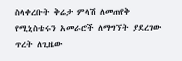ስላቀረቡት ቅሬታ ምላሽ ለመጠየቅ የሚኒስቴሩን አመራሮች ለማግኘት ያደረገው ጥረት ለጊዜው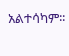አልተሳካም፡፡